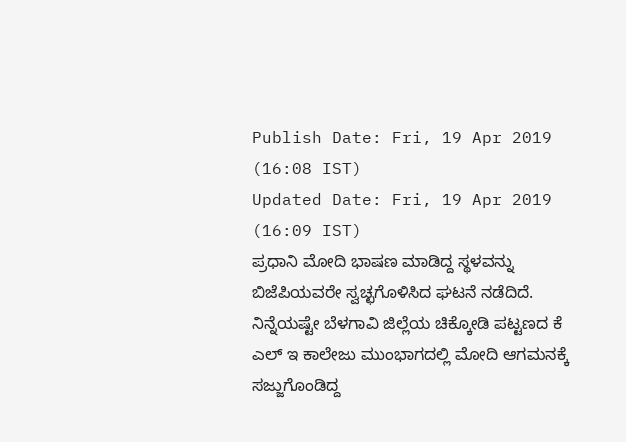Publish Date: Fri, 19 Apr 2019 (16:08 IST)
Updated Date: Fri, 19 Apr 2019 (16:09 IST)
ಪ್ರಧಾನಿ ಮೋದಿ ಭಾಷಣ ಮಾಡಿದ್ದ ಸ್ಥಳವನ್ನು ಬಿಜೆಪಿಯವರೇ ಸ್ವಚ್ಛಗೊಳಿಸಿದ ಘಟನೆ ನಡೆದಿದೆ.
ನಿನ್ನೆಯಷ್ಟೇ ಬೆಳಗಾವಿ ಜಿಲ್ಲೆಯ ಚಿಕ್ಕೋಡಿ ಪಟ್ಟಣದ ಕೆ ಎಲ್ ಇ ಕಾಲೇಜು ಮುಂಭಾಗದಲ್ಲಿ ಮೋದಿ ಆಗಮನಕ್ಕೆ ಸಜ್ಜುಗೊಂಡಿದ್ದ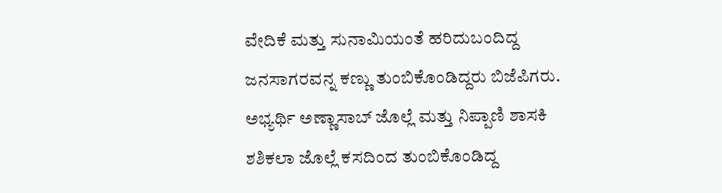ವೇದಿಕೆ ಮತ್ತು ಸುನಾಮಿಯಂತೆ ಹರಿದುಬಂದಿದ್ದ ಜನಸಾಗರವನ್ನ ಕಣ್ಣು ತುಂಬಿಕೊಂಡಿದ್ದರು ಬಿಜೆಪಿಗರು. ಅಭ್ಯರ್ಥಿ ಅಣ್ಣಾಸಾಬ್ ಜೊಲ್ಲೆ ಮತ್ತು ನಿಪ್ಪಾಣಿ ಶಾಸಕಿ ಶಶಿಕಲಾ ಜೊಲ್ಲೆ ಕಸದಿಂದ ತುಂಬಿಕೊಂಡಿದ್ದ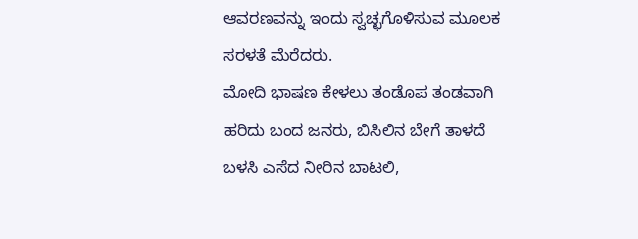ಆವರಣವನ್ನು ಇಂದು ಸ್ವಚ್ಛಗೊಳಿಸುವ ಮೂಲಕ ಸರಳತೆ ಮೆರೆದರು.
ಮೋದಿ ಭಾಷಣ ಕೇಳಲು ತಂಡೊಪ ತಂಡವಾಗಿ ಹರಿದು ಬಂದ ಜನರು, ಬಿಸಿಲಿನ ಬೇಗೆ ತಾಳದೆ ಬಳಸಿ ಎಸೆದ ನೀರಿನ ಬಾಟಲಿ,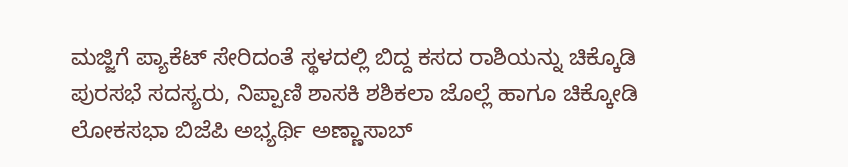ಮಜ್ಜಿಗೆ ಪ್ಯಾಕೆಟ್ ಸೇರಿದಂತೆ ಸ್ಥಳದಲ್ಲಿ ಬಿದ್ದ ಕಸದ ರಾಶಿಯನ್ನು ಚಿಕ್ಕೊಡಿ ಪುರಸಭೆ ಸದಸ್ಯರು, ನಿಪ್ಪಾಣಿ ಶಾಸಕಿ ಶಶಿಕಲಾ ಜೊಲ್ಲೆ ಹಾಗೂ ಚಿಕ್ಕೋಡಿ ಲೋಕಸಭಾ ಬಿಜೆಪಿ ಅಭ್ಯರ್ಥಿ ಅಣ್ಣಾಸಾಬ್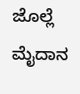ಜೊಲ್ಲೆ ಮೈದಾನ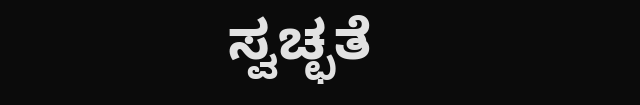ಸ್ವಚ್ಛತೆ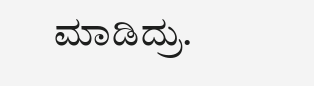ಮಾಡಿದ್ರು.